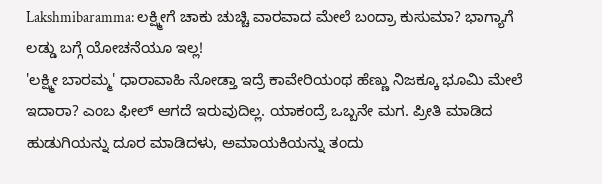Lakshmibaramma: ಲಕ್ಷ್ಮೀಗೆ ಚಾಕು ಚುಚ್ಚಿ ವಾರವಾದ ಮೇಲೆ ಬಂದ್ರಾ ಕುಸುಮಾ? ಭಾಗ್ಯಾಗೆ ಲಡ್ಡು ಬಗ್ಗೆ ಯೋಚನೆಯೂ ಇಲ್ಲ!
'ಲಕ್ಷ್ಮೀ ಬಾರಮ್ಮ' ಧಾರಾವಾಹಿ ನೋಡ್ತಾ ಇದ್ರೆ ಕಾವೇರಿಯಂಥ ಹೆಣ್ಣು ನಿಜಕ್ಕೂ ಭೂಮಿ ಮೇಲೆ ಇದಾರಾ? ಎಂಬ ಫೀಲ್ ಆಗದೆ ಇರುವುದಿಲ್ಲ. ಯಾಕಂದ್ರೆ ಒಬ್ಬನೇ ಮಗ. ಪ್ರೀತಿ ಮಾಡಿದ ಹುಡುಗಿಯನ್ನು ದೂರ ಮಾಡಿದಳು, ಅಮಾಯಕಿಯನ್ನು ತಂದು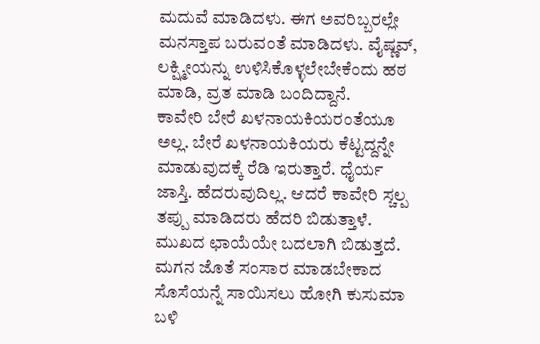ಮದುವೆ ಮಾಡಿದಳು. ಈಗ ಅವರಿಬ್ಬರಲ್ಲೇ ಮನಸ್ತಾಪ ಬರುವಂತೆ ಮಾಡಿದಳು. ವೈಷ್ಣವ್, ಲಕ್ಷ್ಮೀಯನ್ನು ಉಳಿಸಿಕೊಳ್ಳಲೇಬೇಕೆಂದು ಹಠ ಮಾಡಿ, ವ್ರತ ಮಾಡಿ ಬಂದಿದ್ದಾನೆ.
ಕಾವೇರಿ ಬೇರೆ ಖಳನಾಯಕಿಯರಂತೆಯೂ ಅಲ್ಲ. ಬೇರೆ ಖಳನಾಯಕಿಯರು ಕೆಟ್ಟದ್ದನ್ನೇ ಮಾಡುವುದಕ್ಕೆ ರೆಡಿ ಇರುತ್ತಾರೆ. ಧೈರ್ಯ ಜಾಸ್ತಿ. ಹೆದರುವುದಿಲ್ಲ. ಆದರೆ ಕಾವೇರಿ ಸ್ಚಲ್ಪ ತಪ್ಪು ಮಾಡಿದರು ಹೆದರಿ ಬಿಡುತ್ತಾಳೆ. ಮುಖದ ಛಾಯೆಯೇ ಬದಲಾಗಿ ಬಿಡುತ್ತದೆ. ಮಗನ ಜೊತೆ ಸಂಸಾರ ಮಾಡಬೇಕಾದ ಸೊಸೆಯನ್ನೆ ಸಾಯಿಸಲು ಹೋಗಿ ಕುಸುಮಾ ಬಳಿ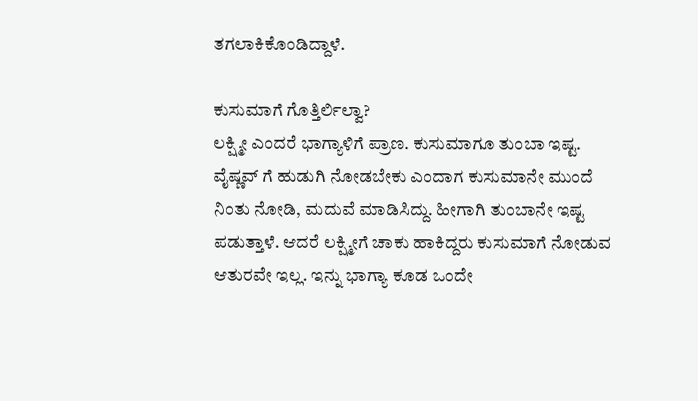ತಗಲಾಕಿಕೊಂಡಿದ್ದಾಳೆ.

ಕುಸುಮಾಗೆ ಗೊತ್ತಿರ್ಲಿಲ್ವಾ?
ಲಕ್ಷ್ಮೀ ಎಂದರೆ ಭಾಗ್ಯಾಳಿಗೆ ಪ್ರಾಣ. ಕುಸುಮಾಗೂ ತುಂಬಾ ಇಷ್ಟ. ವೈಷ್ಣವ್ ಗೆ ಹುಡುಗಿ ನೋಡಬೇಕು ಎಂದಾಗ ಕುಸುಮಾನೇ ಮುಂದೆ ನಿಂತು ನೋಡಿ, ಮದುವೆ ಮಾಡಿಸಿದ್ದು. ಹೀಗಾಗಿ ತುಂಬಾನೇ ಇಷ್ಟ ಪಡುತ್ತಾಳೆ. ಆದರೆ ಲಕ್ಷ್ಮೀಗೆ ಚಾಕು ಹಾಕಿದ್ದರು ಕುಸುಮಾಗೆ ನೋಡುವ ಆತುರವೇ ಇಲ್ಲ. ಇನ್ನು ಭಾಗ್ಯಾ ಕೂಡ ಒಂದೇ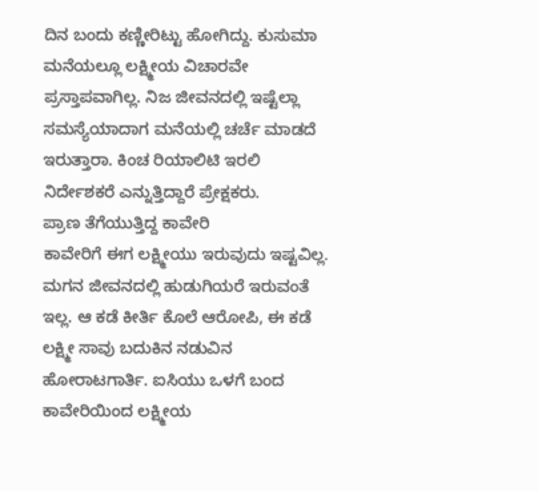ದಿನ ಬಂದು ಕಣ್ಣೀರಿಟ್ಟು ಹೋಗಿದ್ದು. ಕುಸುಮಾ ಮನೆಯಲ್ಲೂ ಲಕ್ಷ್ಮೀಯ ವಿಚಾರವೇ ಪ್ರಸ್ತಾಪವಾಗಿಲ್ಲ. ನಿಜ ಜೀವನದಲ್ಲಿ ಇಷ್ಟೆಲ್ಲಾ ಸಮಸ್ಯೆಯಾದಾಗ ಮನೆಯಲ್ಲಿ ಚರ್ಚೆ ಮಾಡದೆ ಇರುತ್ತಾರಾ. ಕಿಂಚ ರಿಯಾಲಿಟಿ ಇರಲಿ ನಿರ್ದೇಶಕರೆ ಎನ್ನುತ್ತಿದ್ದಾರೆ ಪ್ರೇಕ್ಷಕರು.
ಪ್ರಾಣ ತೆಗೆಯುತ್ತಿದ್ದ ಕಾವೇರಿ
ಕಾವೇರಿಗೆ ಈಗ ಲಕ್ಷ್ಮೀಯು ಇರುವುದು ಇಷ್ಟವಿಲ್ಲ. ಮಗನ ಜೀವನದಲ್ಲಿ ಹುಡುಗಿಯರೆ ಇರುವಂತೆ ಇಲ್ಲ. ಆ ಕಡೆ ಕೀರ್ತಿ ಕೊಲೆ ಆರೋಪಿ, ಈ ಕಡೆ ಲಕ್ಷ್ಮೀ ಸಾವು ಬದುಕಿನ ನಡುವಿನ ಹೋರಾಟಗಾರ್ತಿ. ಐಸಿಯು ಒಳಗೆ ಬಂದ ಕಾವೇರಿಯಿಂದ ಲಕ್ಷ್ಮೀಯ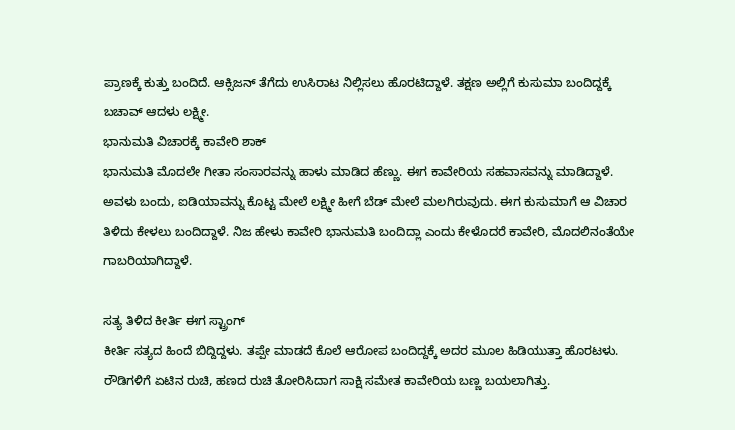ಪ್ರಾಣಕ್ಕೆ ಕುತ್ತು ಬಂದಿದೆ. ಆಕ್ಸಿಜನ್ ತೆಗೆದು ಉಸಿರಾಟ ನಿಲ್ಲಿಸಲು ಹೊರಟಿದ್ದಾಳೆ. ತಕ್ಷಣ ಅಲ್ಲಿಗೆ ಕುಸುಮಾ ಬಂದಿದ್ದಕ್ಕೆ ಬಚಾವ್ ಆದಳು ಲಕ್ಷ್ಮೀ.
ಭಾನುಮತಿ ವಿಚಾರಕ್ಕೆ ಕಾವೇರಿ ಶಾಕ್
ಭಾನುಮತಿ ಮೊದಲೇ ಗೀತಾ ಸಂಸಾರವನ್ನು ಹಾಳು ಮಾಡಿದ ಹೆಣ್ಣು. ಈಗ ಕಾವೇರಿಯ ಸಹವಾಸವನ್ನು ಮಾಡಿದ್ದಾಳೆ. ಅವಳು ಬಂದು, ಐಡಿಯಾವನ್ನು ಕೊಟ್ಟ ಮೇಲೆ ಲಕ್ಷ್ಮೀ ಹೀಗೆ ಬೆಡ್ ಮೇಲೆ ಮಲಗಿರುವುದು. ಈಗ ಕುಸುಮಾಗೆ ಆ ವಿಚಾರ ತಿಳಿದು ಕೇಳಲು ಬಂದಿದ್ದಾಳೆ. ನಿಜ ಹೇಳು ಕಾವೇರಿ ಭಾನುಮತಿ ಬಂದಿದ್ಲಾ ಎಂದು ಕೇಳೊದರೆ ಕಾವೇರಿ, ಮೊದಲಿನಂತೆಯೇ ಗಾಬರಿಯಾಗಿದ್ದಾಳೆ.

ಸತ್ಯ ತಿಳಿದ ಕೀರ್ತಿ ಈಗ ಸ್ಟ್ರಾಂಗ್
ಕೀರ್ತಿ ಸತ್ಯದ ಹಿಂದೆ ಬಿದ್ದಿದ್ದಳು. ತಪ್ಪೇ ಮಾಡದೆ ಕೊಲೆ ಆರೋಪ ಬಂದಿದ್ದಕ್ಕೆ ಅದರ ಮೂಲ ಹಿಡಿಯುತ್ತಾ ಹೊರಟಳು. ರೌಡಿಗಳಿಗೆ ಏಟಿನ ರುಚಿ, ಹಣದ ರುಚಿ ತೋರಿಸಿದಾಗ ಸಾಕ್ಷಿ ಸಮೇತ ಕಾವೇರಿಯ ಬಣ್ಣ ಬಯಲಾಗಿತ್ತು.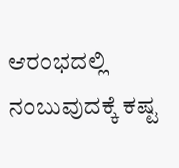ಆರಂಭದಲ್ಲಿ ನಂಬುವುದಕ್ಕೆ ಕಷ್ಟ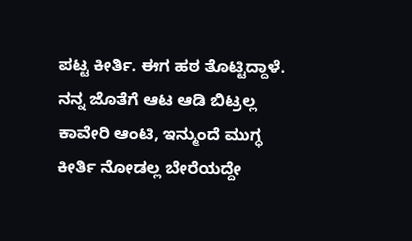ಪಟ್ಟ ಕೀರ್ತಿ. ಈಗ ಹಠ ತೊಟ್ಟಿದ್ದಾಳೆ. ನನ್ನ ಜೊತೆಗೆ ಆಟ ಆಡಿ ಬಿಟ್ರಲ್ಲ ಕಾವೇರಿ ಆಂಟಿ, ಇನ್ಮುಂದೆ ಮುಗ್ಧ ಕೀರ್ತಿ ನೋಡಲ್ಲ ಬೇರೆಯದ್ದೇ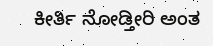ಕೀರ್ತಿ ನೋಡ್ತೀರಿ ಅಂತ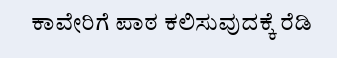ಕಾವೇರಿಗೆ ಪಾಠ ಕಲಿಸುವುದಕ್ಕೆ ರೆಡಿ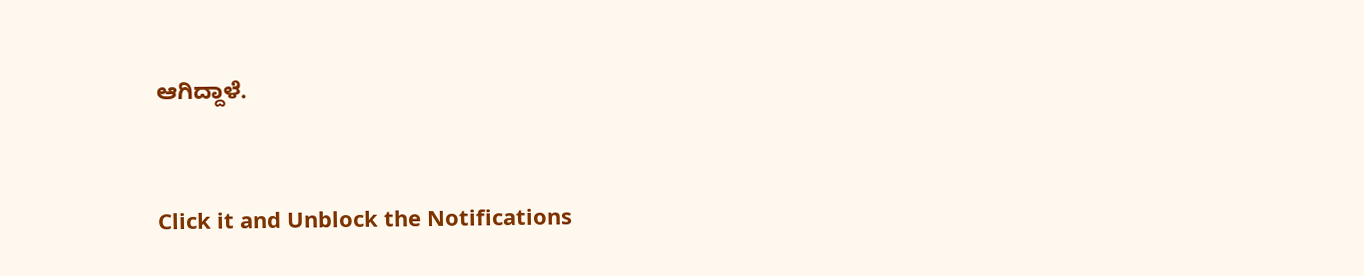ಆಗಿದ್ದಾಳೆ.


Click it and Unblock the Notifications